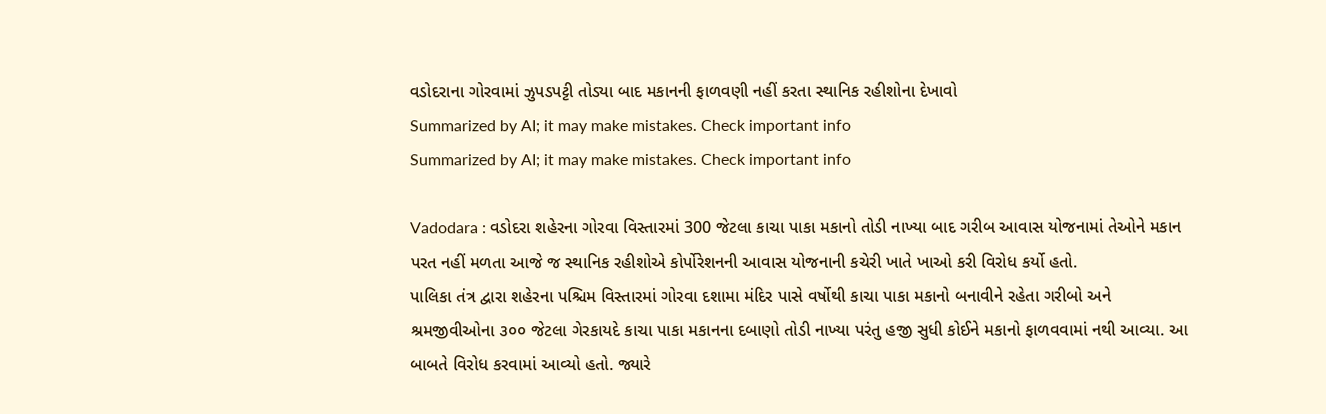વડોદરાના ગોરવામાં ઝુપડપટ્ટી તોડ્યા બાદ મકાનની ફાળવણી નહીં કરતા સ્થાનિક રહીશોના દેખાવો
Summarized by AI; it may make mistakes. Check important info
Summarized by AI; it may make mistakes. Check important info

Vadodara : વડોદરા શહેરના ગોરવા વિસ્તારમાં 300 જેટલા કાચા પાકા મકાનો તોડી નાખ્યા બાદ ગરીબ આવાસ યોજનામાં તેઓને મકાન પરત નહીં મળતા આજે જ સ્થાનિક રહીશોએ કોર્પોરેશનની આવાસ યોજનાની કચેરી ખાતે ખાઓ કરી વિરોધ કર્યો હતો.
પાલિકા તંત્ર દ્વારા શહેરના પશ્ચિમ વિસ્તારમાં ગોરવા દશામા મંદિર પાસે વર્ષોથી કાચા પાકા મકાનો બનાવીને રહેતા ગરીબો અને શ્રમજીવીઓના ૩૦૦ જેટલા ગેરકાયદે કાચા પાકા મકાનના દબાણો તોડી નાખ્યા પરંતુ હજી સુધી કોઈને મકાનો ફાળવવામાં નથી આવ્યા. આ બાબતે વિરોધ કરવામાં આવ્યો હતો. જ્યારે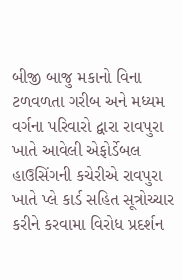બીજી બાજુ મકાનો વિના ટળવળતા ગરીબ અને મધ્યમ વર્ગના પરિવારો દ્વારા રાવપુરા ખાતે આવેલી એફોર્ડેબલ હાઉસિંગની કચેરીએ રાવપુરા ખાતે પ્લે કાર્ડ સહિત સૂત્રોચ્ચાર કરીને કરવામા વિરોધ પ્રદર્શન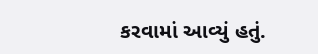કરવામાં આવ્યું હતું.